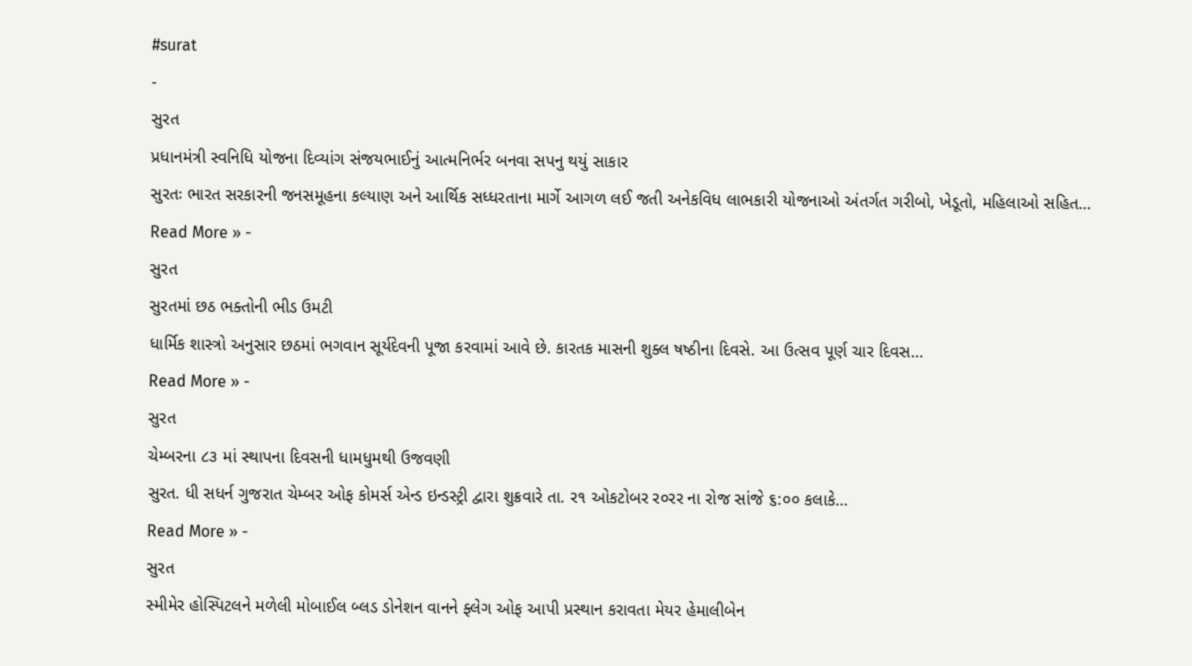#surat
-
સુરત
પ્રધાનમંત્રી સ્વનિધિ યોજના દિવ્યાંગ સંજયભાઈનું આત્મનિર્ભર બનવા સપનુ થયું સાકાર
સુરતઃ ભારત સરકારની જનસમૂહના કલ્યાણ અને આર્થિક સધ્ધરતાના માર્ગે આગળ લઈ જતી અનેકવિધ લાભકારી યોજનાઓ અંતર્ગત ગરીબો, ખેડૂતો, મહિલાઓ સહિત…
Read More » -
સુરત
સુરતમાં છઠ ભક્તોની ભીડ ઉમટી
ધાર્મિક શાસ્ત્રો અનુસાર છઠમાં ભગવાન સૂર્યદેવની પૂજા કરવામાં આવે છે. કારતક માસની શુક્લ ષષ્ઠીના દિવસે. આ ઉત્સવ પૂર્ણ ચાર દિવસ…
Read More » -
સુરત
ચેમ્બરના ૮૩ માં સ્થાપના દિવસની ધામધુમથી ઉજવણી
સુરત. ધી સધર્ન ગુજરાત ચેમ્બર ઓફ કોમર્સ એન્ડ ઇન્ડસ્ટ્રી દ્વારા શુક્રવારે તા. ર૧ ઓકટોબર ર૦રર ના રોજ સાંજે ૬:૦૦ કલાકે…
Read More » -
સુરત
સ્મીમેર હોસ્પિટલને મળેલી મોબાઈલ બ્લડ ડોનેશન વાનને ફ્લેગ ઓફ આપી પ્રસ્થાન કરાવતા મેયર હેમાલીબેન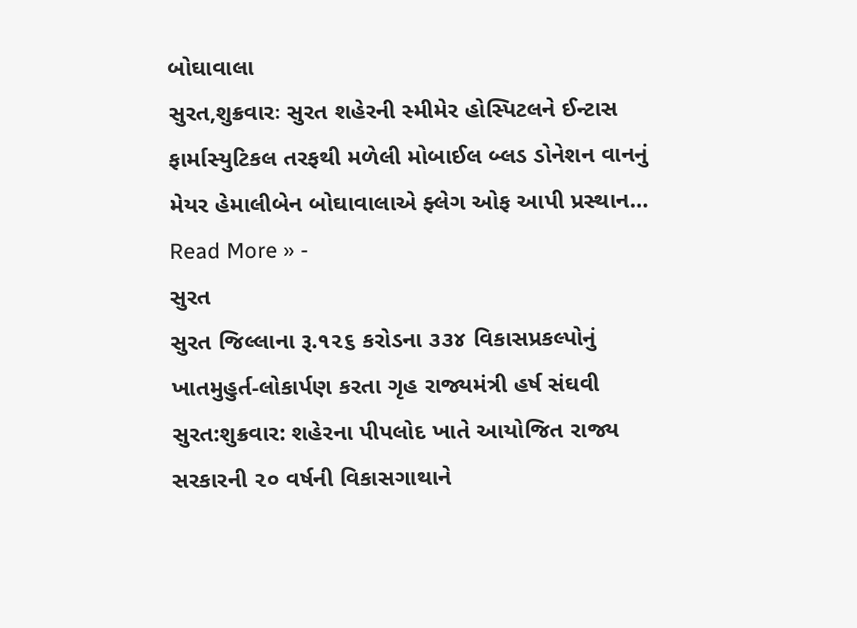બોઘાવાલા
સુરત,શુક્રવારઃ સુરત શહેરની સ્મીમેર હોસ્પિટલને ઈન્ટાસ ફાર્માસ્યુટિકલ તરફથી મળેલી મોબાઈલ બ્લડ ડોનેશન વાનનું મેયર હેમાલીબેન બોઘાવાલાએ ફ્લેગ ઓફ આપી પ્રસ્થાન…
Read More » -
સુરત
સુરત જિલ્લાના રૂ.૧૨૬ કરોડના ૩૩૪ વિકાસપ્રકલ્પોનું ખાતમુહુર્ત-લોકાર્પણ કરતા ગૃહ રાજ્યમંત્રી હર્ષ સંઘવી
સુરત:શુક્રવાર: શહેરના પીપલોદ ખાતે આયોજિત રાજ્ય સરકારની ૨૦ વર્ષની વિકાસગાથાને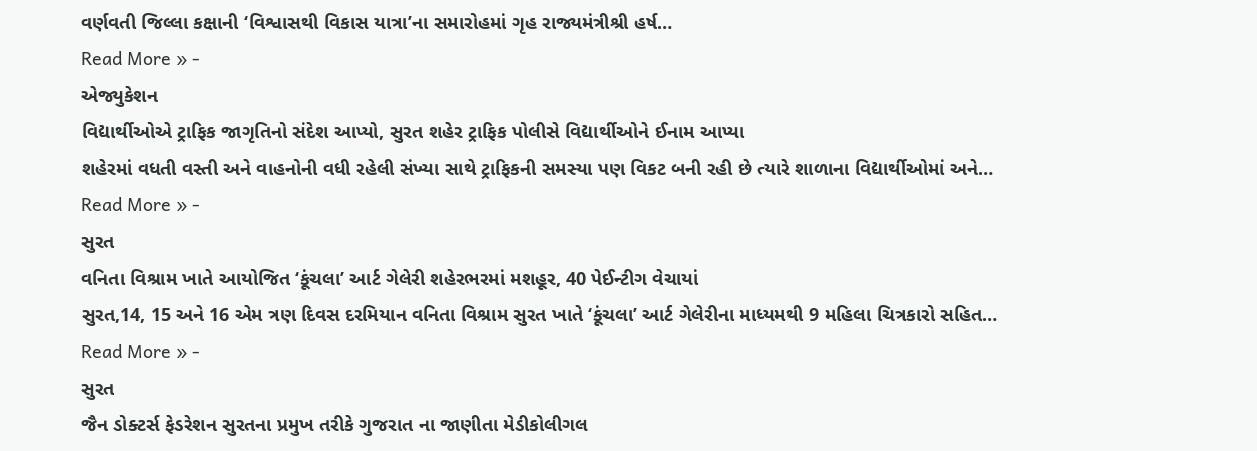વર્ણવતી જિલ્લા કક્ષાની ‘વિશ્વાસથી વિકાસ યાત્રા’ના સમારોહમાં ગૃહ રાજ્યમંત્રીશ્રી હર્ષ…
Read More » -
એજ્યુકેશન
વિદ્યાર્થીઓએ ટ્રાફિક જાગૃતિનો સંદેશ આપ્યો, સુરત શહેર ટ્રાફિક પોલીસે વિદ્યાર્થીઓને ઈનામ આપ્યા
શહેરમાં વધતી વસ્તી અને વાહનોની વધી રહેલી સંખ્યા સાથે ટ્રાફિકની સમસ્યા પણ વિકટ બની રહી છે ત્યારે શાળાના વિદ્યાર્થીઓમાં અને…
Read More » -
સુરત
વનિતા વિશ્રામ ખાતે આયોજિત ‘કૂંચલા’ આર્ટ ગેલેરી શહેરભરમાં મશહૂર, 40 પેઈન્ટીગ વેચાયાં
સુરત,14, 15 અને 16 એમ ત્રણ દિવસ દરમિયાન વનિતા વિશ્રામ સુરત ખાતે ‘કૂંચલા’ આર્ટ ગેલેરીના માધ્યમથી 9 મહિલા ચિત્રકારો સહિત…
Read More » -
સુરત
જૈન ડોક્ટર્સ ફેડરેશન સુરતના પ્રમુખ તરીકે ગુજરાત ના જાણીતા મેડીકોલીગલ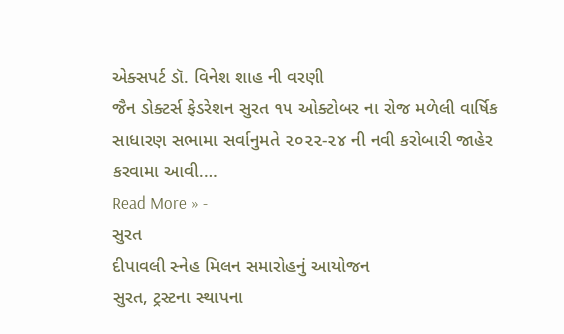એક્સપર્ટ ડૉ. વિનેશ શાહ ની વરણી
જૈન ડોક્ટર્સ ફેડરેશન સુરત ૧૫ ઓક્ટોબર ના રોજ મળેલી વાર્ષિક સાધારણ સભામા સર્વાનુમતે ૨૦૨૨-૨૪ ની નવી કરોબારી જાહેર કરવામા આવી.…
Read More » -
સુરત
દીપાવલી સ્નેહ મિલન સમારોહનું આયોજન
સુરત, ટ્રસ્ટના સ્થાપના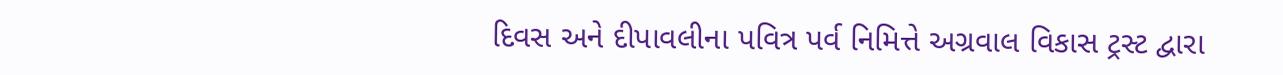દિવસ અને દીપાવલીના પવિત્ર પર્વ નિમિત્તે અગ્રવાલ વિકાસ ટ્રસ્ટ દ્વારા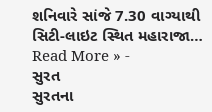શનિવારે સાંજે 7.30 વાગ્યાથી સિટી-લાઇટ સ્થિત મહારાજા…
Read More » -
સુરત
સુરતના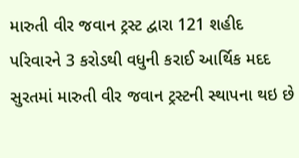મારુતી વીર જવાન ટ્રસ્ટ દ્વારા 121 શહીદ પરિવારને 3 કરોડથી વધુની કરાઈ આર્થિક મદદ
સુરતમાં મારુતી વીર જવાન ટ્રસ્ટની સ્થાપના થઇ છે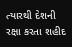ત્યારથી દેશની રક્ષા કરતા શહીદ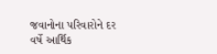જવાનોના પરિવારોને દર વર્ષે આર્થિક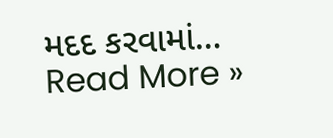મદદ કરવામાં…
Read More »